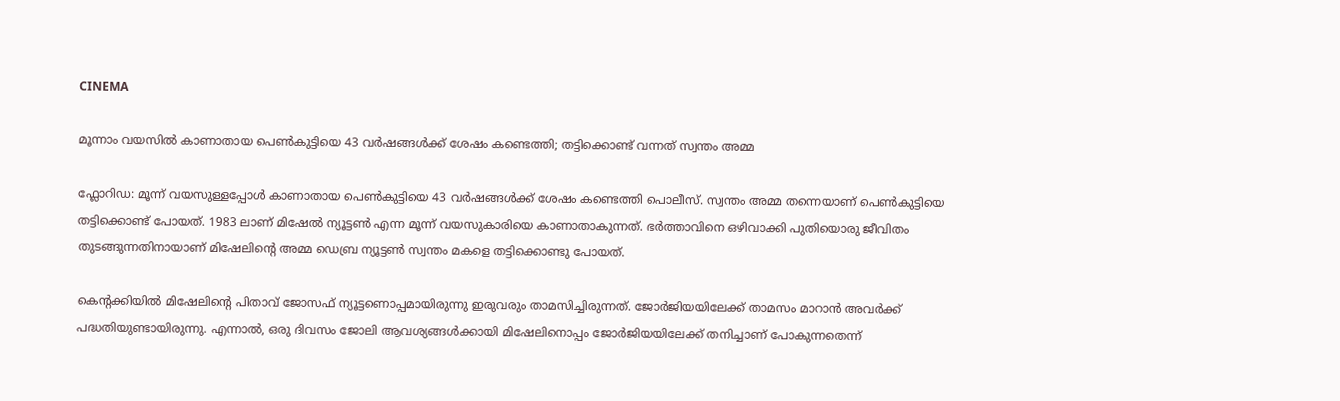CINEMA

മൂന്നാം വയസിൽ കാണാതായ പെൺകുട്ടിയെ 43 വർഷങ്ങൾക്ക് ശേഷം കണ്ടെത്തി; തട്ടിക്കൊണ്ട് വന്നത് സ്വന്തം അമ്മ

ഫ്ലോറിഡ: മൂന്ന് വയസുള്ളപ്പോൾ കാണാതായ പെൺകുട്ടിയെ 43 വർഷങ്ങൾക്ക് ശേഷം കണ്ടെത്തി പൊലീസ്. സ്വന്തം അമ്മ തന്നെയാണ് പെൺകുട്ടിയെ തട്ടിക്കൊണ്ട് പോയത്. 1983 ലാണ് മിഷേൽ ന്യൂട്ടൺ എന്ന മൂന്ന് വയസുകാരിയെ കാണാതാകുന്നത്. ഭർത്താവിനെ ഒഴിവാക്കി പുതിയൊരു ജീവിതം തുടങ്ങുന്നതിനായാണ് മിഷേലിന്റെ അമ്മ ഡെബ്ര ന്യൂട്ടൺ സ്വന്തം മകളെ തട്ടിക്കൊണ്ടു പോയത്.

കെന്റക്കിയിൽ മിഷേലിന്റെ പിതാവ് ജോസഫ് ന്യൂട്ടണൊപ്പമായിരുന്നു ഇരുവരും താമസിച്ചിരുന്നത്. ജോർജിയയിലേക്ക് താമസം മാറാൻ അവർക്ക് പദ്ധതിയുണ്ടായിരുന്നു. എന്നാൽ, ഒരു ദിവസം ജോലി ആവശ്യങ്ങൾക്കായി മിഷേലിനൊപ്പം ജോർജിയയിലേക്ക് തനിച്ചാണ് പോകുന്നതെന്ന്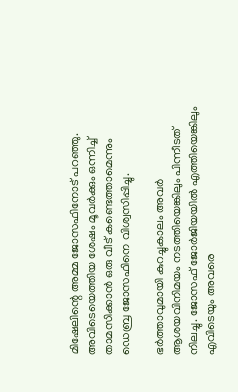മിഷേലിന്റെ അമ്മ ജോസഫിനോട് പറഞ്ഞു. അവിടെയെത്തിയ ശേഷം മൂവർക്കും ഒന്നിച്ച് താമസിക്കാൻ ഒരു വീട് കണ്ടെത്താമെന്നും ഡെബ്ര ജോസഫിനെ വിശ്വസിപ്പിച്ചു.

ഭർത്താവുമായി കുറച്ചുകാലം അവർ ആശയവിനിമയം നടത്തിയെങ്കിലും പിന്നീടത് നിലച്ചു. ജോസഫ് ജോർജിയയിൽ എത്തിയെങ്കിലും എവിടെയും അവരെ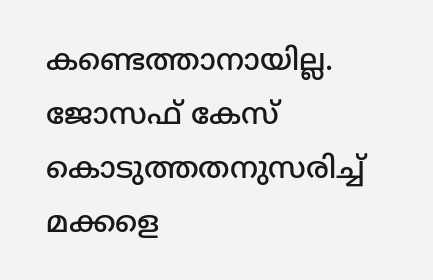കണ്ടെത്താനായില്ല. ജോസഫ് കേസ് കൊടുത്തതനുസരിച്ച് മക്കളെ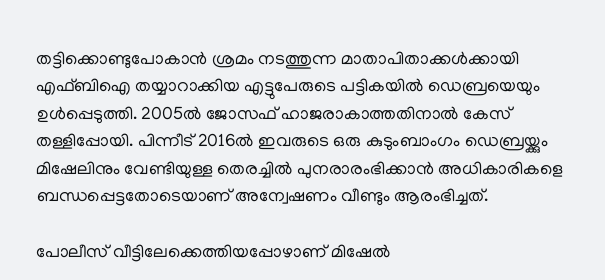തട്ടിക്കൊണ്ടുപോകാൻ ശ്രമം നടത്തുന്ന മാതാപിതാക്കൾക്കായി എഫ്ബിഐ തയ്യാറാക്കിയ എട്ടുപേരുടെ പട്ടികയിൽ ഡെബ്രയെയും ഉൾപ്പെടുത്തി. 2005ൽ ജോസഫ് ഹാജരാകാത്തതിനാൽ കേസ് തള്ളിപ്പോയി. പിന്നീട് 2016ൽ ഇവരുടെ ഒരു കുടുംബാംഗം ഡെബ്രയ്ക്കും മിഷേലിനും വേണ്ടിയുള്ള തെരച്ചിൽ പുനരാരംഭിക്കാൻ അധികാരികളെ ബന്ധപ്പെട്ടതോടെയാണ് അന്വേഷണം വീണ്ടും ആരംഭിച്ചത്.

പോലീസ് വീട്ടിലേക്കെത്തിയപ്പോഴാണ് മിഷേൽ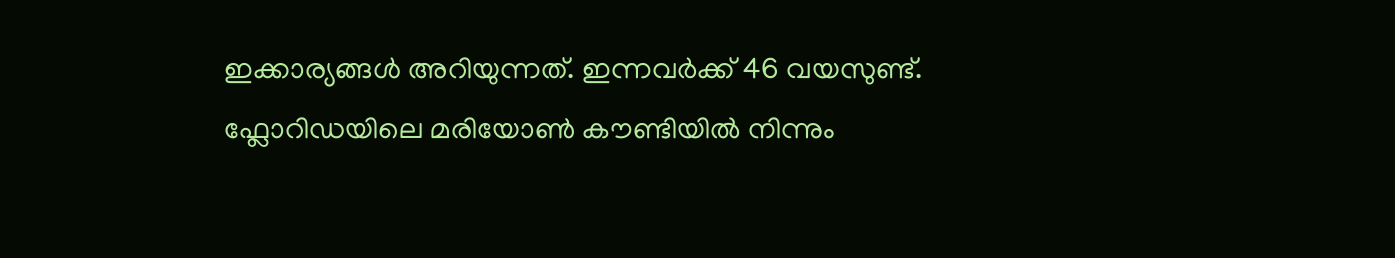ഇക്കാര്യങ്ങൾ അറിയുന്നത്. ഇന്നവർക്ക് 46 വയസുണ്ട്. ഫ്ലോറിഡയിലെ മരിയോൺ കൗണ്ടിയിൽ നിന്നും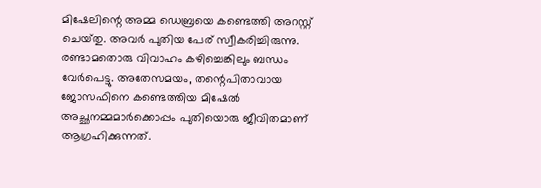മിഷേലിന്റെ അമ്മ ഡെബ്രയെ കണ്ടെത്തി അറസ്റ്റ് ചെയ്‌തു. അവർ പുതിയ പേര് സ്വീകരിച്ചിരുന്നു. രണ്ടാമതൊരു വിവാഹം കഴിച്ചെങ്കിലും ബന്ധം വേർപെട്ടു. അതേസമയം, തന്റെപിതാവായ ജോസഫിനെ കണ്ടെത്തിയ മിഷേൽ അച്ഛനമ്മമാർക്കൊപ്പം പുതിയൊരു ജീവിതമാണ് ആഗ്രഹിക്കുന്നത്.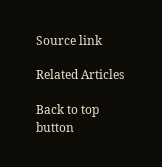Source link

Related Articles

Back to top button